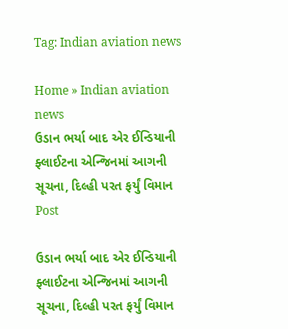Tag: Indian aviation news

Home » Indian aviation news
ઉડાન ભર્યા બાદ એર ઈન્ડિયાની ફ્લાઈટના એન્જિનમાં આગની સૂચના, દિલ્હી પરત ફર્યું વિમાન
Post

ઉડાન ભર્યા બાદ એર ઈન્ડિયાની ફ્લાઈટના એન્જિનમાં આગની સૂચના, દિલ્હી પરત ફર્યું વિમાન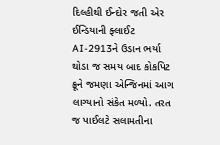દિલ્હીથી ઈન્દોર જતી એર ઈન્ડિયાની ફ્લાઈટ AI-2913ને ઉડાન ભર્યા થોડા જ સમય બાદ કોકપિટ ક્રૂને જમણા એન્જિનમાં આગ લાગ્યાનો સંકેત મળ્યો. તરત જ પાઈલટે સલામતીના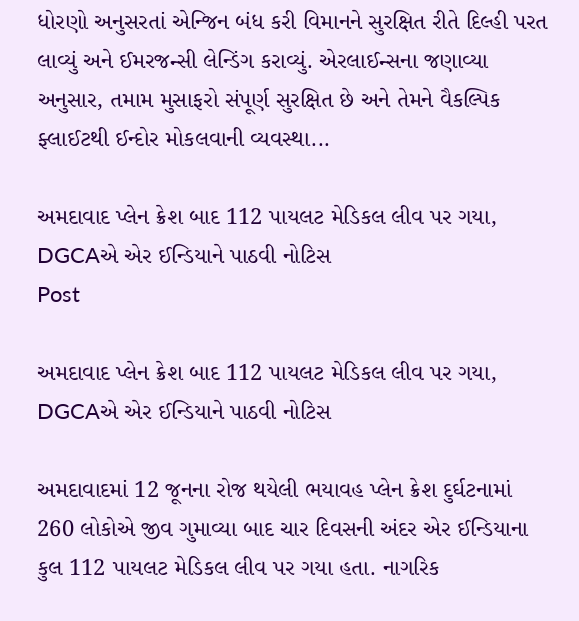ધોરણો અનુસરતાં એન્જિન બંધ કરી વિમાનને સુરક્ષિત રીતે દિલ્હી પરત લાવ્યું અને ઈમરજન્સી લેન્ડિંગ કરાવ્યું. એરલાઈન્સના જણાવ્યા અનુસાર, તમામ મુસાફરો સંપૂર્ણ સુરક્ષિત છે અને તેમને વૈકલ્પિક ફ્લાઈટથી ઈન્દોર મોકલવાની વ્યવસ્થા...

અમદાવાદ પ્લેન ક્રેશ બાદ 112 પાયલટ મેડિકલ લીવ પર ગયા, DGCAએ એર ઈન્ડિયાને પાઠવી નોટિસ
Post

અમદાવાદ પ્લેન ક્રેશ બાદ 112 પાયલટ મેડિકલ લીવ પર ગયા, DGCAએ એર ઈન્ડિયાને પાઠવી નોટિસ

અમદાવાદમાં 12 જૂનના રોજ થયેલી ભયાવહ પ્લેન ક્રેશ દુર્ઘટનામાં 260 લોકોએ જીવ ગુમાવ્યા બાદ ચાર દિવસની અંદર એર ઈન્ડિયાના કુલ 112 પાયલટ મેડિકલ લીવ પર ગયા હતા. નાગરિક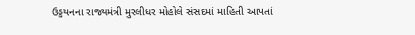ઉડ્ડયનના રાજ્યમંત્રી મુરલીધર મોહોલે સંસદમાં માહિતી આપતાં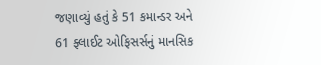જણાવ્યું હતું કે 51 કમાન્ડર અને 61 ફ્લાઈટ ઓફિસર્સનું માનસિક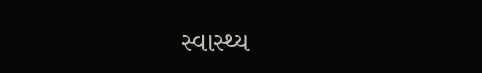સ્વાસ્થ્ય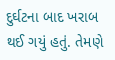દુર્ઘટના બાદ ખરાબ થઈ ગયું હતું. તેમણે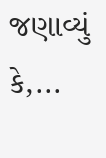જણાવ્યું કે,...